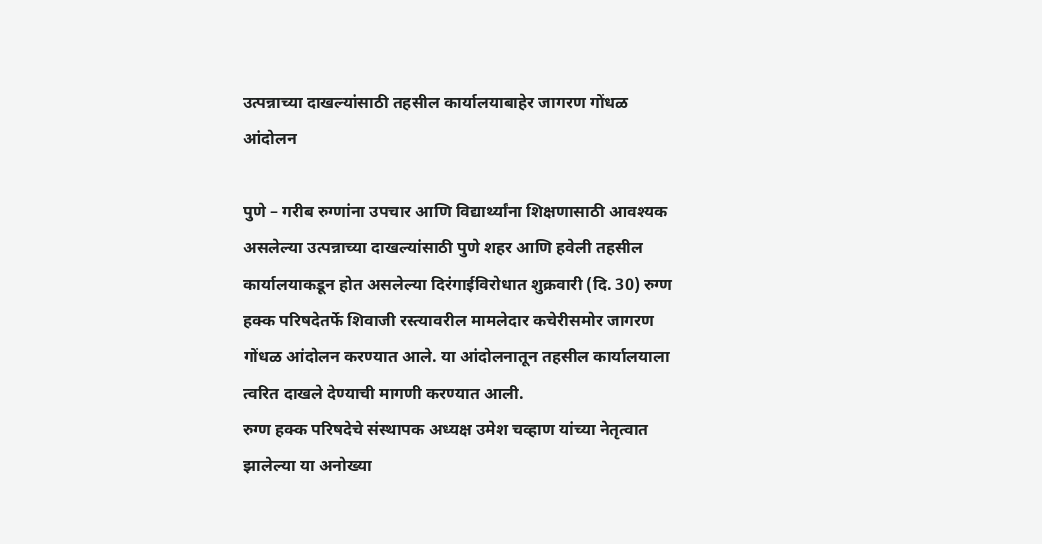उत्पन्नाच्या दाखल्यांसाठी तहसील कार्यालयाबाहेर जागरण गोंधळ आंदोलन

पुणे – गरीब रुग्णांना उपचार आणि विद्यार्थ्यांना शिक्षणासाठी आवश्यक असलेल्या उत्पन्नाच्या दाखल्यांसाठी पुणे शहर आणि हवेली तहसील कार्यालयाकडून होत असलेल्या दिरंगाईविरोधात शुक्रवारी (दि. 30) रुग्ण हक्क परिषदेतर्फे शिवाजी रस्त्यावरील मामलेदार कचेरीसमोर जागरण गोंधळ आंदोलन करण्यात आले. या आंदोलनातून तहसील कार्यालयाला त्वरित दाखले देण्याची मागणी करण्यात आली.
रुग्ण हक्क परिषदेचे संस्थापक अध्यक्ष उमेश चव्हाण यांच्या नेतृत्वात झालेल्या या अनोख्या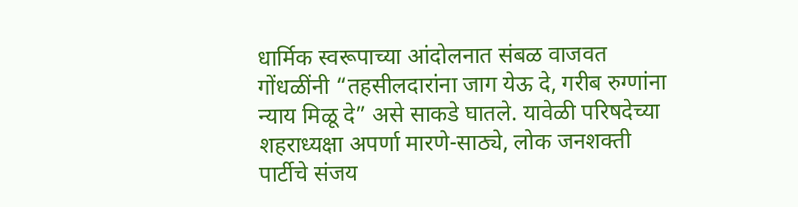धार्मिक स्वरूपाच्या आंदोलनात संबळ वाजवत गोंधळींनी “तहसीलदारांना जाग येऊ दे, गरीब रुग्णांना न्याय मिळू दे” असे साकडे घातले. यावेळी परिषदेच्या शहराध्यक्षा अपर्णा मारणे-साठ्ये, लोक जनशक्ती पार्टीचे संजय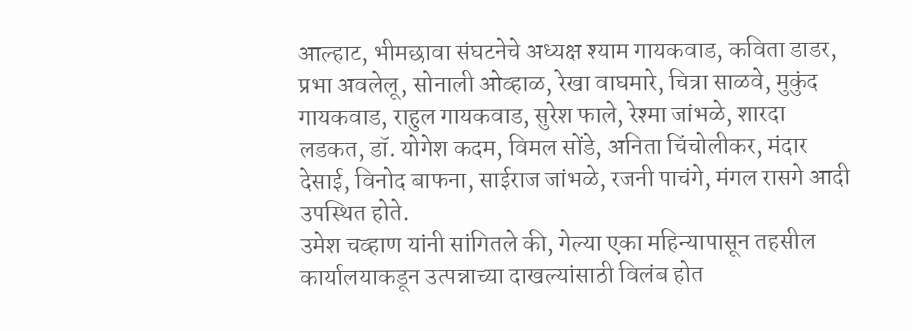आल्हाट, भीमछावा संघटनेचे अध्यक्ष श्याम गायकवाड, कविता डाडर, प्रभा अवलेलू, सोनाली ओव्हाळ, रेखा वाघमारे, चित्रा साळवे, मुकुंद गायकवाड, राहुल गायकवाड, सुरेश फाले, रेश्मा जांभळे, शारदा लडकत, डॉ. योगेश कदम, विमल सोंडे, अनिता चिंचोलीकर, मंदार देसाई, विनोद बाफना, साईराज जांभळे, रजनी पाचंगे, मंगल रासगे आदी उपस्थित होते.
उमेश चव्हाण यांनी सांगितले की, गेल्या एका महिन्यापासून तहसील कार्यालयाकडून उत्पन्नाच्या दाखल्यांसाठी विलंब होत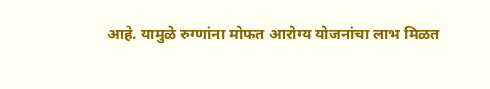आहे. यामुळे रुग्णांना मोफत आरोग्य योजनांचा लाभ मिळत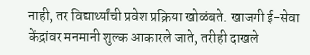नाही, तर विद्यार्थ्यांची प्रवेश प्रक्रिया खोळंबते. खाजगी ई-सेवा केंद्रांवर मनमानी शुल्क आकारले जाते, तरीही दाखले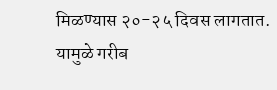मिळण्यास २०-२५ दिवस लागतात. यामुळे गरीब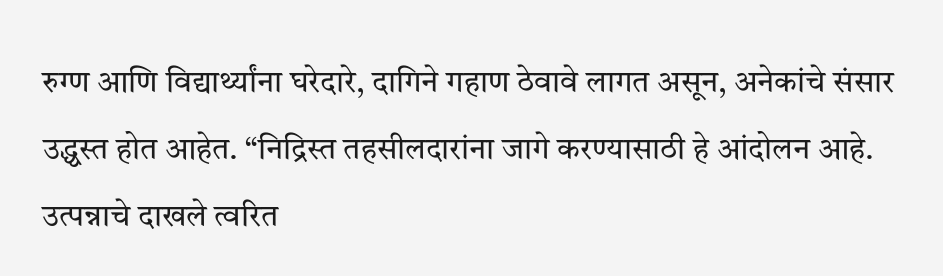रुग्ण आणि विद्यार्थ्यांना घरेदारे, दागिने गहाण ठेवावे लागत असून, अनेकांचे संसार उद्ध्वस्त होत आहेत. “निद्रिस्त तहसीलदारांना जागे करण्यासाठी हे आंदोलन आहे. उत्पन्नाचे दाखले त्वरित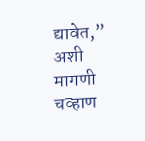द्यावेत,” अशी मागणी चव्हाण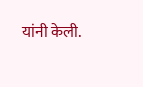यांनी केली.